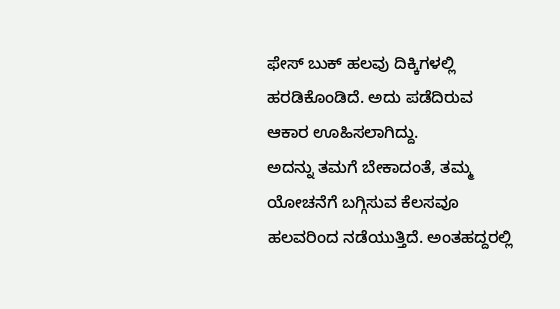ಫೇಸ್ ಬುಕ್ ಹಲವು ದಿಕ್ಕಿಗಳಲ್ಲಿ ಹರಡಿಕೊಂಡಿದೆ. ಅದು ಪಡೆದಿರುವ ಆಕಾರ ಊಹಿಸಲಾಗಿದ್ದು.
ಅದನ್ನು ತಮಗೆ ಬೇಕಾದಂತೆ, ತಮ್ಮ ಯೋಚನೆಗೆ ಬಗ್ಗಿಸುವ ಕೆಲಸವೂ ಹಲವರಿಂದ ನಡೆಯುತ್ತಿದೆ. ಅಂತಹದ್ದರಲ್ಲಿ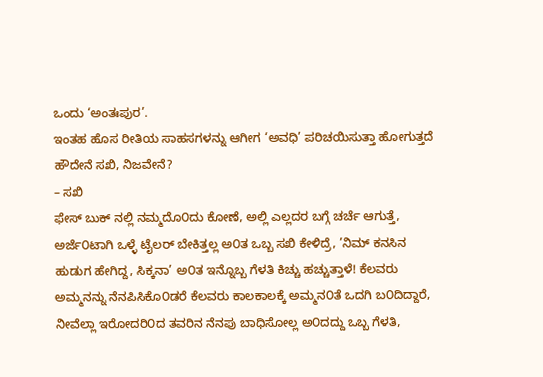ಒಂದು ‘ಅಂತಃಪುರ’.
ಇಂತಹ ಹೊಸ ರೀತಿಯ ಸಾಹಸಗಳನ್ನು ಆಗೀಗ ‘ಅವಧಿ’ ಪರಿಚಯಿಸುತ್ತಾ ಹೋಗುತ್ತದೆ
ಹೌದೇನೆ ಸಖಿ, ನಿಜವೇನೆ?
– ಸಖಿ
ಫೇಸ್ ಬುಕ್ ನಲ್ಲಿ ನಮ್ಮದೊ೦ದು ಕೋಣೆ, ಅಲ್ಲಿ ಎಲ್ಲದರ ಬಗ್ಗೆ ಚರ್ಚೆ ಆಗುತ್ತೆ, ಅರ್ಜೆ೦ಟಾಗಿ ಒಳ್ಳೆ ಟೈಲರ್ ಬೇಕಿತ್ತಲ್ಲ ಅ೦ತ ಒಬ್ಬ ಸಖಿ ಕೇಳಿದ್ರೆ, ’ನಿಮ್ ಕನಸಿನ ಹುಡುಗ ಹೇಗಿದ್ದ, ಸಿಕ್ಕನಾ’ ಅ೦ತ ಇನ್ನೊಬ್ಬ ಗೆಳತಿ ಕಿಚ್ಚು ಹಚ್ಚುತ್ತಾಳೆ! ಕೆಲವರು ಅಮ್ಮನನ್ನು ನೆನಪಿಸಿಕೊ೦ಡರೆ ಕೆಲವರು ಕಾಲಕಾಲಕ್ಕೆ ಅಮ್ಮನ೦ತೆ ಒದಗಿ ಬ೦ದಿದ್ದಾರೆ, ನೀವೆಲ್ಲಾ ಇರೋದರಿ೦ದ ತವರಿನ ನೆನಪು ಬಾಧಿಸೋಲ್ಲ ಅ೦ದದ್ದು ಒಬ್ಬ ಗೆಳತಿ,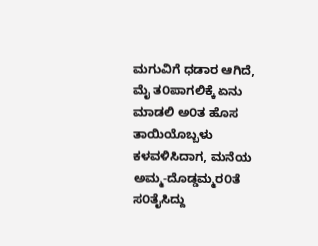ಮಗುವಿಗೆ ಧಡಾರ ಆಗಿದೆ, ಮೈ ತ೦ಪಾಗಲಿಕ್ಕೆ ಏನು ಮಾಡಲಿ ಅ೦ತ ಹೊಸ ತಾಯಿಯೊಬ್ಬಳು ಕಳವಳಿಸಿದಾಗ, ಮನೆಯ ಅಮ್ಮ-ದೊಡ್ಡಮ್ಮರ೦ತೆ ಸ೦ತೈಸಿದ್ದು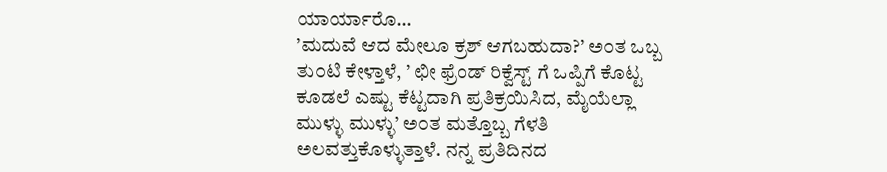ಯಾರ್ಯಾರೊ…
’ಮದುವೆ ಆದ ಮೇಲೂ ಕ್ರಶ್ ಆಗಬಹುದಾ?’ ಅ೦ತ ಒಬ್ಬ ತು೦ಟಿ ಕೇಳ್ತಾಳೆ, ’ ಛೀ ಫ್ರೆಂಡ್ ರಿಕ್ವೆಸ್ಟ್ ಗೆ ಒಪ್ಪಿಗೆ ಕೊಟ್ಟ ಕೂಡಲೆ ಎಷ್ಟು ಕೆಟ್ಟದಾಗಿ ಪ್ರತಿಕ್ರಯಿಸಿದ, ಮೈಯೆಲ್ಲಾ ಮುಳ್ಳು ಮುಳ್ಳು’ ಅ೦ತ ಮತ್ತೊಬ್ಬ ಗೆಳತಿ ಅಲವತ್ತುಕೊಳ್ಳುತ್ತಾಳೆ. ನನ್ನ ಪ್ರತಿದಿನದ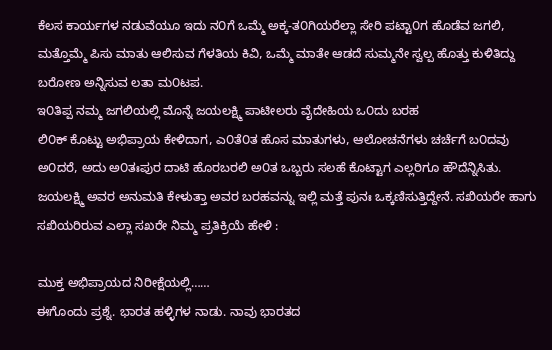ಕೆಲಸ ಕಾರ್ಯಗಳ ನಡುವೆಯೂ ಇದು ನ೦ಗೆ ಒಮ್ಮೆ ಅಕ್ಕ-ತ೦ಗಿಯರೆಲ್ಲಾ ಸೇರಿ ಪಟ್ಟಾ೦ಗ ಹೊಡೆವ ಜಗಲಿ, ಮತ್ತೊಮ್ಮೆ ಪಿಸು ಮಾತು ಆಲಿಸುವ ಗೆಳತಿಯ ಕಿವಿ, ಒಮ್ಮೆ ಮಾತೇ ಆಡದೆ ಸುಮ್ಮನೇ ಸ್ವಲ್ಪ ಹೊತ್ತು ಕುಳಿತಿದ್ದು ಬರೋಣ ಅನ್ನಿಸುವ ಲತಾ ಮ೦ಟಪ.
ಇ೦ತಿಪ್ಪ ನಮ್ಮ ಜಗಲಿಯಲ್ಲಿ ಮೊನ್ನೆ ಜಯಲಕ್ಷ್ಮಿ ಪಾಟೀಲರು ವೈದೇಹಿಯ ಒ೦ದು ಬರಹ
ಲಿ೦ಕ್ ಕೊಟ್ಟು ಅಭಿಪ್ರಾಯ ಕೇಳಿದಾಗ, ಎ೦ತೆ೦ತ ಹೊಸ ಮಾತುಗಳು, ಆಲೋಚನೆಗಳು ಚರ್ಚೆಗೆ ಬ೦ದವು ಅ೦ದರೆ, ಅದು ಅ೦ತಃಪುರ ದಾಟಿ ಹೊರಬರಲಿ ಅ೦ತ ಒಬ್ಬರು ಸಲಹೆ ಕೊಟ್ಟಾಗ ಎಲ್ಲರಿಗೂ ಹೌದೆನ್ನಿಸಿತು. ಜಯಲಕ್ಷ್ಮಿ ಅವರ ಅನುಮತಿ ಕೇಳುತ್ತಾ ಅವರ ಬರಹವನ್ನು ಇಲ್ಲಿ ಮತ್ತೆ ಪುನಃ ಒಕ್ಕಣಿಸುತ್ತಿದ್ದೇನೆ. ಸಖಿಯರೇ ಹಾಗು ಸಖಿಯರಿರುವ ಎಲ್ಲಾ ಸಖರೇ ನಿಮ್ಮ ಪ್ರತಿಕ್ರಿಯೆ ಹೇಳಿ :

ಮುಕ್ತ ಅಭಿಪ್ರಾಯದ ನಿರೀಕ್ಷೆಯಲ್ಲಿ……
ಈಗೊಂದು ಪ್ರಶ್ನೆ. ಭಾರತ ಹಳ್ಳಿಗಳ ನಾಡು. ನಾವು ಭಾರತದ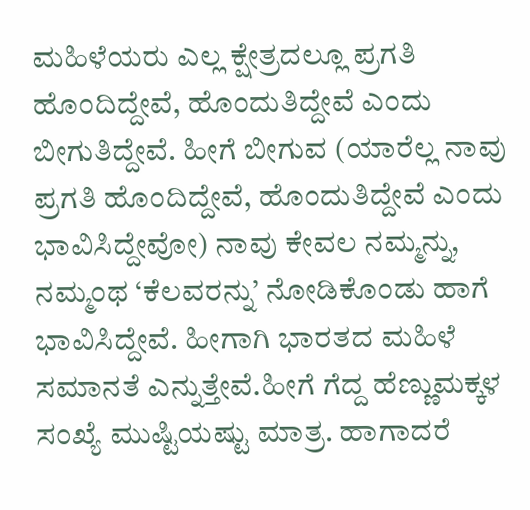ಮಹಿಳೆಯರು ಎಲ್ಲ ಕ್ಷೇತ್ರದಲ್ಲೂ ಪ್ರಗತಿ ಹೊಂದಿದ್ದೇವೆ, ಹೊಂದುತಿದ್ದೇವೆ ಎಂದು ಬೀಗುತಿದ್ದೇವೆ. ಹೀಗೆ ಬೀಗುವ (ಯಾರೆಲ್ಲ ನಾವು ಪ್ರಗತಿ ಹೊಂದಿದ್ದೇವೆ, ಹೊಂದುತಿದ್ದೇವೆ ಎಂದು ಭಾವಿಸಿದ್ದೇವೋ) ನಾವು ಕೇವಲ ನಮ್ಮನ್ನು, ನಮ್ಮಂಥ ‘ಕೆಲವರನ್ನು’ ನೋಡಿಕೊಂಡು ಹಾಗೆ ಭಾವಿಸಿದ್ದೇವೆ. ಹೀಗಾಗಿ ಭಾರತದ ಮಹಿಳೆ ಸಮಾನತೆ ಎನ್ನುತ್ತೇವೆ.ಹೀಗೆ ಗೆದ್ದ ಹೆಣ್ಣುಮಕ್ಕಳ ಸಂಖ್ಯೆ ಮುಷ್ಟಿಯಷ್ಟು ಮಾತ್ರ. ಹಾಗಾದರೆ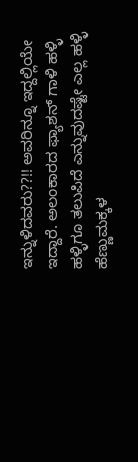ಇನ್ನುಳಿದವರು??!! ಅವರಿನ್ನೂ ಇದ್ದಲ್ಲಿಯೇ ಇದ್ದಾರೆ. ಅಲಂಕಾರದ ಫ್ಯಾಶನ್ ಗಾಳಿ ಹಳ್ಳಿ ಹಳ್ಳಿಗೂ ತಲುಪಿದೆ ಎನ್ನುವುದಷ್ಟೇ ಎಲ್ಲ ಹಳ್ಳಿ ಹೆಣ್ಣುಮಕ್ಕಳ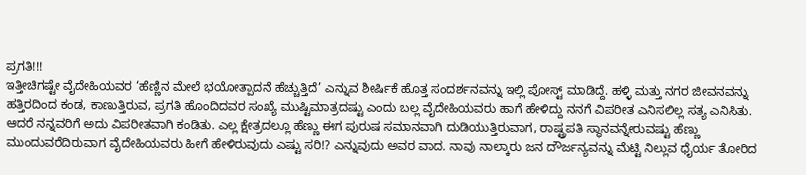ಪ್ರಗತಿ!!!
ಇತ್ತೀಚಿಗಷ್ಟೇ ವೈದೇಹಿಯವರ ‘ಹೆಣ್ಣಿನ ಮೇಲೆ ಭಯೋತ್ಪಾದನೆ ಹೆಚ್ಚುತ್ತಿದೆ’ ಎನ್ನುವ ಶೀರ್ಷಿಕೆ ಹೊತ್ತ ಸಂದರ್ಶನವನ್ನು ಇಲ್ಲಿ ಪೋಸ್ಟ್ ಮಾಡಿದ್ದೆ. ಹಳ್ಳಿ ಮತ್ತು ನಗರ ಜೀವನವನ್ನು ಹತ್ತಿರದಿಂದ ಕಂಡ, ಕಾಣುತ್ತಿರುವ, ಪ್ರಗತಿ ಹೊಂದಿದವರ ಸಂಖ್ಯೆ ಮುಷ್ಟಿಮಾತ್ರದಷ್ಟು ಎಂದು ಬಲ್ಲ ವೈದೇಹಿಯವರು ಹಾಗೆ ಹೇಳಿದ್ದು ನನಗೆ ವಿಪರೀತ ಎನಿಸಲಿಲ್ಲ ಸತ್ಯ ಎನಿಸಿತು. ಆದರೆ ನನ್ನವರಿಗೆ ಅದು ವಿಪರೀತವಾಗಿ ಕಂಡಿತು. ಎಲ್ಲ ಕ್ಷೇತ್ರದಲ್ಲೂ ಹೆಣ್ಣು ಈಗ ಪುರುಷ ಸಮಾನವಾಗಿ ದುಡಿಯುತ್ತಿರುವಾಗ, ರಾಷ್ಟ್ರಪತಿ ಸ್ಥಾನವನ್ನೇರುವಷ್ಟು ಹೆಣ್ಣು ಮುಂದುವರೆದಿರುವಾಗ ವೈದೇಹಿಯವರು ಹೀಗೆ ಹೇಳಿರುವುದು ಎಷ್ಟು ಸರಿ!? ಎನ್ನುವುದು ಅವರ ವಾದ. ನಾವು ನಾಲ್ಕಾರು ಜನ ದೌರ್ಜನ್ಯವನ್ನು ಮೆಟ್ಟಿ ನಿಲ್ಲುವ ಧೈರ್ಯ ತೋರಿದ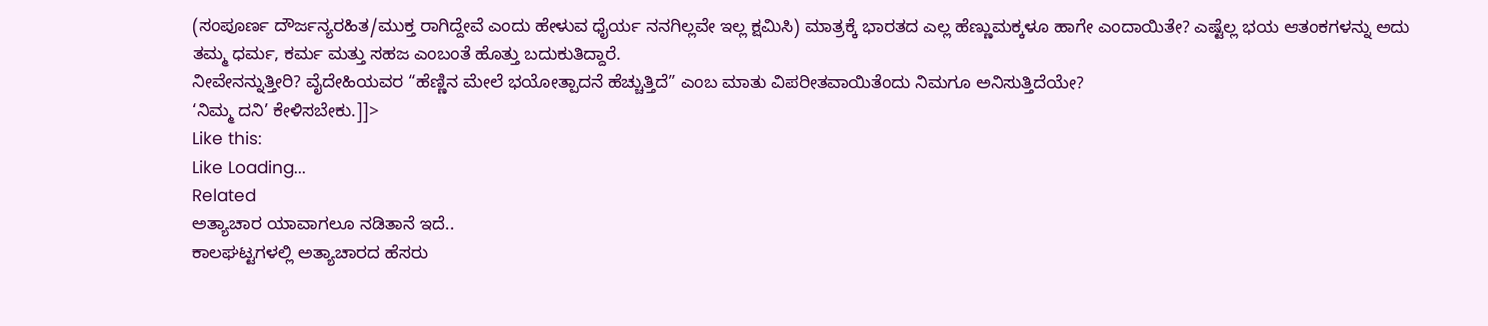(ಸಂಪೂರ್ಣ ದೌರ್ಜನ್ಯರಹಿತ/ಮುಕ್ತ ರಾಗಿದ್ದೇವೆ ಎಂದು ಹೇಳುವ ಧೈರ್ಯ ನನಗಿಲ್ಲವೇ ಇಲ್ಲ ಕ್ಷಮಿಸಿ) ಮಾತ್ರಕ್ಕೆ ಭಾರತದ ಎಲ್ಲ ಹೆಣ್ಣುಮಕ್ಕಳೂ ಹಾಗೇ ಎಂದಾಯಿತೇ? ಎಷ್ಟೆಲ್ಲ ಭಯ ಆತಂಕಗಳನ್ನು ಅದು ತಮ್ಮ ಧರ್ಮ, ಕರ್ಮ ಮತ್ತು ಸಹಜ ಎಂಬಂತೆ ಹೊತ್ತು ಬದುಕುತಿದ್ದಾರೆ.
ನೀವೇನನ್ನುತ್ತೀರಿ? ವೈದೇಹಿಯವರ “ಹೆಣ್ಣಿನ ಮೇಲೆ ಭಯೋತ್ಪಾದನೆ ಹೆಚ್ಚುತ್ತಿದೆ” ಎಂಬ ಮಾತು ವಿಪರೀತವಾಯಿತೆಂದು ನಿಮಗೂ ಅನಿಸುತ್ತಿದೆಯೇ?
‘ನಿಮ್ಮ ದನಿ’ ಕೇಳಿಸಬೇಕು.]]>
Like this:
Like Loading...
Related
ಅತ್ಯಾಚಾರ ಯಾವಾಗಲೂ ನಡಿತಾನೆ ಇದೆ..
ಕಾಲಘಟ್ಟಗಳಲ್ಲಿ ಅತ್ಯಾಚಾರದ ಹೆಸರು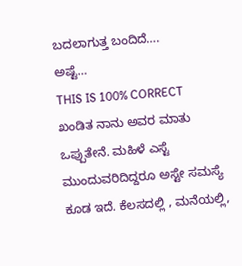ಬದಲಾಗುತ್ತ ಬಂದಿದೆ….
ಅಷ್ಟೆ…
THIS IS 100% CORRECT
ಖಂಡಿತ ನಾನು ಅವರ ಮಾತು ಒಪ್ಪುತೇನೆ. ಮಹಿಳೆ ಎಸ್ಟೆ ಮುಂದುವರಿದಿದ್ದರೂ ಅಸ್ಟೇ ಸಮಸ್ಯೆ ಕೂಡ ಇದೆ. ಕೆಲಸದಲ್ಲಿ , ಮನೆಯಲ್ಲಿ,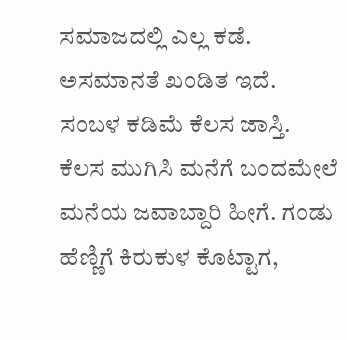ಸಮಾಜದಲ್ಲಿ ಎಲ್ಲ ಕಡೆ. ಅಸಮಾನತೆ ಖಂಡಿತ ಇದೆ. ಸಂಬಳ ಕಡಿಮೆ ಕೆಲಸ ಜಾಸ್ತಿ. ಕೆಲಸ ಮುಗಿಸಿ ಮನೆಗೆ ಬಂದಮೇಲೆ ಮನೆಯ ಜವಾಬ್ದಾರಿ ಹೀಗೆ. ಗಂಡು ಹೆಣ್ಣಿಗೆ ಕಿರುಕುಳ ಕೊಟ್ಟಾಗ,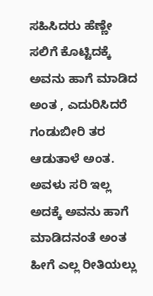ಸಹಿಸಿದರು ಹೆಣ್ಣೇ ಸಲಿಗೆ ಕೊಟ್ಟಿದಕ್ಕೆ ಅವನು ಹಾಗೆ ಮಾಡಿದ ಅಂತ , ಎದುರಿಸಿದರೆ ಗಂಡುಬೀರಿ ತರ ಆಡುತಾಳೆ ಅಂತ. ಅವಳು ಸರಿ ಇಲ್ಲ ಅದಕ್ಕೆ ಅವನು ಹಾಗೆ ಮಾಡಿದನಂತೆ ಅಂತ ಹೀಗೆ ಎಲ್ಲ ರೀತಿಯಲ್ಲು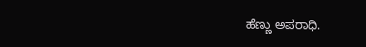ಹೆಣ್ಣು ಅಪರಾಧಿ.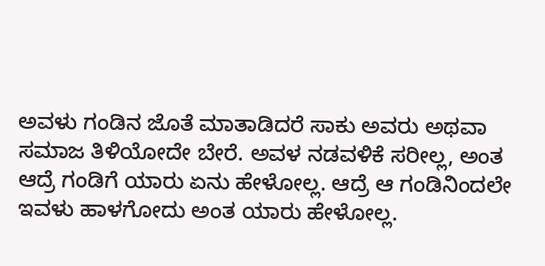ಅವಳು ಗಂಡಿನ ಜೊತೆ ಮಾತಾಡಿದರೆ ಸಾಕು ಅವರು ಅಥವಾ ಸಮಾಜ ತಿಳಿಯೋದೇ ಬೇರೆ. ಅವಳ ನಡವಳಿಕೆ ಸರೀಲ್ಲ, ಅಂತ ಆದ್ರೆ ಗಂಡಿಗೆ ಯಾರು ಏನು ಹೇಳೋಲ್ಲ. ಆದ್ರೆ ಆ ಗಂಡಿನಿಂದಲೇ ಇವಳು ಹಾಳಗೋದು ಅಂತ ಯಾರು ಹೇಳೋಲ್ಲ.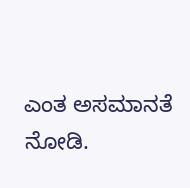ಎಂತ ಅಸಮಾನತೆ ನೋಡಿ.